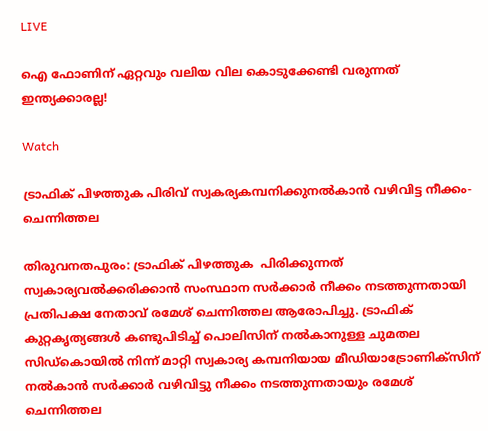LIVE

ഐ ഫോണിന് ഏറ്റവും വലിയ വില കൊടുക്കേണ്ടി വരുന്നത് ഇന്ത്യക്കാരല്ല!

Watch

ട്രാഫിക് പിഴത്തുക പിരിവ് സ്വകര്യകമ്പനിക്കുനല്‍കാന്‍ വഴിവിട്ട നീക്കം- ചെന്നിത്തല

തിരുവനതപുരം: ട്രാഫിക് പിഴത്തുക  പിരിക്കുന്നത് സ്വകാര്യവല്‍ക്കരിക്കാന്‍ സംസ്ഥാന സര്‍ക്കാര്‍ നീക്കം നടത്തുന്നതായി പ്രതിപക്ഷ നേതാവ് രമേശ്‌ ചെന്നിത്തല ആരോപിച്ചു. ട്രാഫിക് കുറ്റകൃത്യങ്ങള്‍ കണ്ടുപിടിച്ച് പൊലിസിന് നല്‍കാനുള്ള ചുമതല സിഡ്കൊയില്‍ നിന്ന് മാറ്റി സ്വകാര്യ കമ്പനിയായ മീഡിയാട്രോണിക്സിന് നല്‍കാന്‍ സര്‍ക്കാര്‍ വഴിവിട്ടു നീക്കം നടത്തുന്നതായും രമേശ്‌ ചെന്നിത്തല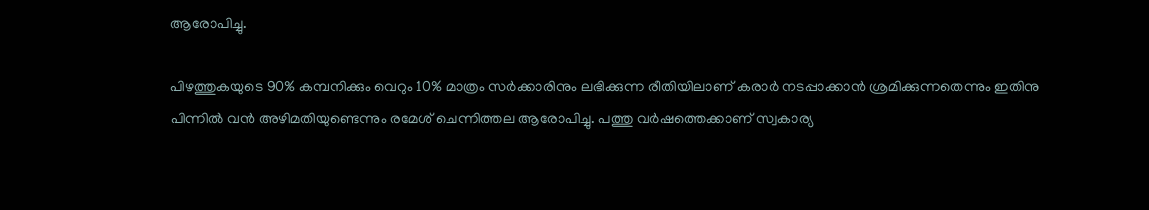ആരോപിച്ചു.

പിഴത്തുകയുടെ 90% കമ്പനിക്കും വെറും 10% മാത്രം സര്‍ക്കാരിനും ലഭിക്കുന്ന രീതിയിലാണ് കരാര്‍ നടപ്പാക്കാന്‍ ശ്രമിക്കുന്നതെന്നും ഇതിനു പിന്നില്‍ വന്‍ അഴിമതിയുണ്ടെന്നും രമേശ്‌ ചെന്നിത്തല ആരോപിച്ചു. പത്തു വര്‍ഷത്തെക്കാണ് സ്വകാര്യ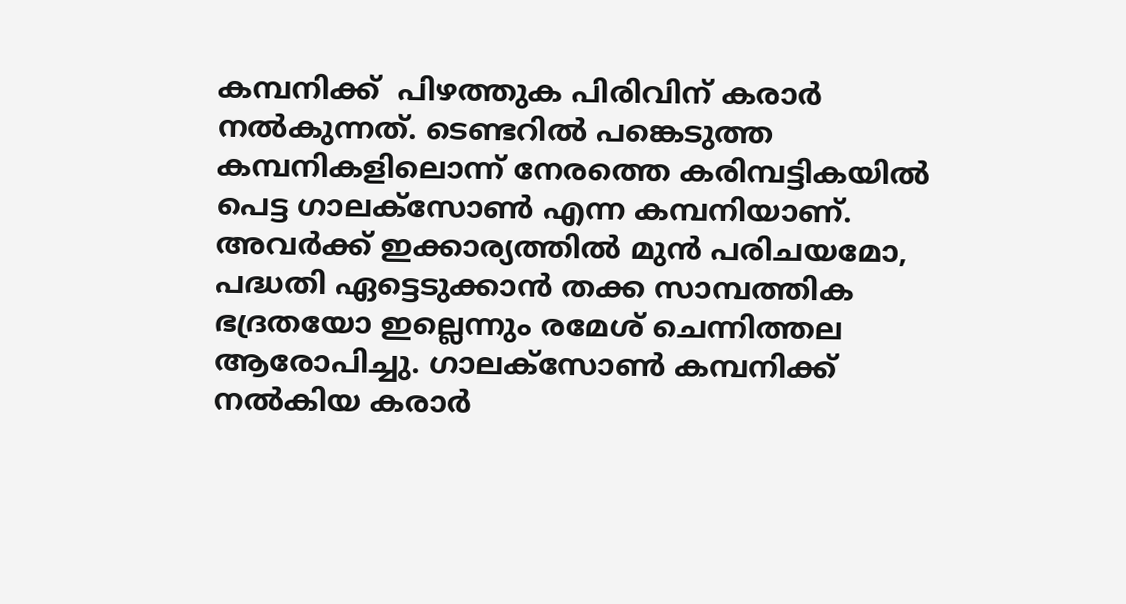കമ്പനിക്ക്  പിഴത്തുക പിരിവിന് കരാര്‍ നല്‍കുന്നത്. ടെണ്ടറില്‍ പങ്കെടുത്ത കമ്പനികളിലൊന്ന്‌ നേരത്തെ കരിമ്പട്ടികയില്‍ പെട്ട ഗാലക്സോണ്‍ എന്ന കമ്പനിയാണ്. അവര്‍ക്ക് ഇക്കാര്യത്തില്‍ മുന്‍ പരിചയമോ, പദ്ധതി ഏട്ടെടുക്കാന്‍ തക്ക സാമ്പത്തിക ഭദ്രതയോ ഇല്ലെന്നും രമേശ്‌ ചെന്നിത്തല ആരോപിച്ചു. ഗാലക്സോണ്‍ കമ്പനിക്ക് നല്‍കിയ കരാര്‍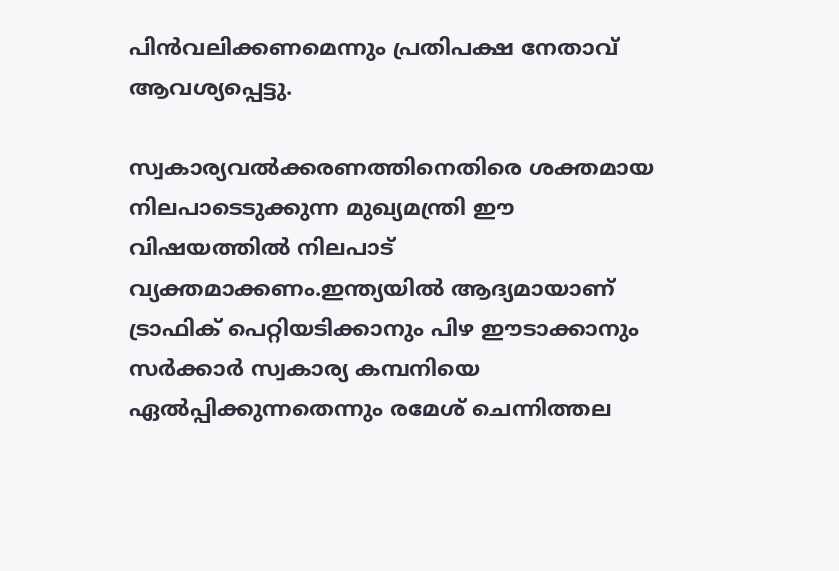പിന്‍വലിക്കണമെന്നും പ്രതിപക്ഷ നേതാവ് ആവശ്യപ്പെട്ടു.

സ്വകാര്യവല്‍ക്കരണത്തിനെതിരെ ശക്തമായ നിലപാടെടുക്കുന്ന മുഖ്യമന്ത്രി ഈ വിഷയത്തില്‍ നിലപാട് വ്യക്തമാക്കണം.ഇന്ത്യയില്‍ ആദ്യമായാണ് ട്രാഫിക് പെറ്റിയടിക്കാനും പിഴ ഈടാക്കാനും സര്‍ക്കാര്‍ സ്വകാര്യ കമ്പനിയെ ഏല്‍പ്പിക്കുന്നതെന്നും രമേശ്‌ ചെന്നിത്തല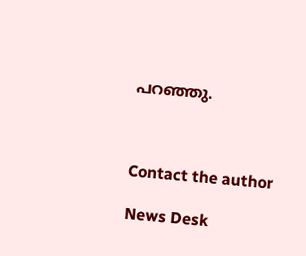പറഞ്ഞു.



Contact the author

News Desk